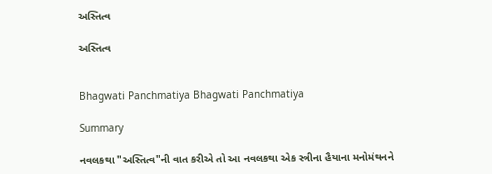અસ્તિત્વ

અસ્તિત્વ


Bhagwati Panchmatiya Bhagwati Panchmatiya

Summary

નવલકથા "અસ્તિત્વ"ની વાત કરીએ તો આ નવલકથા એક સ્ત્રીના હૈયાના મનોમંથનને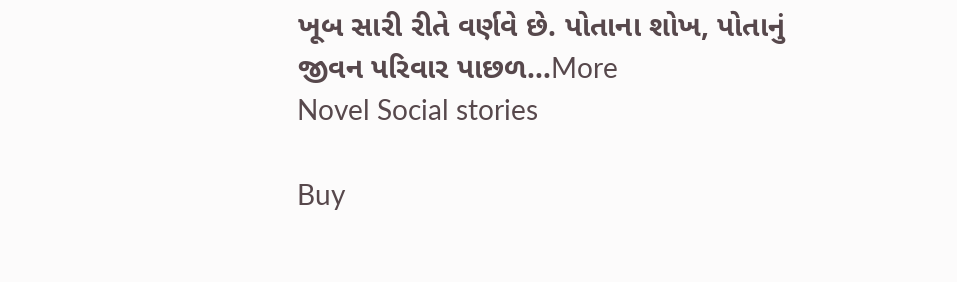ખૂબ સારી રીતે વર્ણવે છે. પોતાના શોખ, પોતાનું જીવન પરિવાર પાછળ...More
Novel Social stories

Buy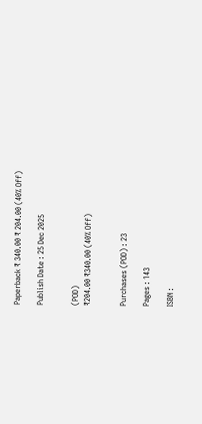Paperback ₹ 340.00 ₹ 204.00 (40% Off)

Publish Date : 25 Dec 2025


(POD)
₹204.00 ₹340.00 (40% Off)


Purchases (POD) : 23

Pages : 143

ISBN :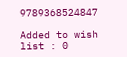9789368524847

Added to wish list : 0